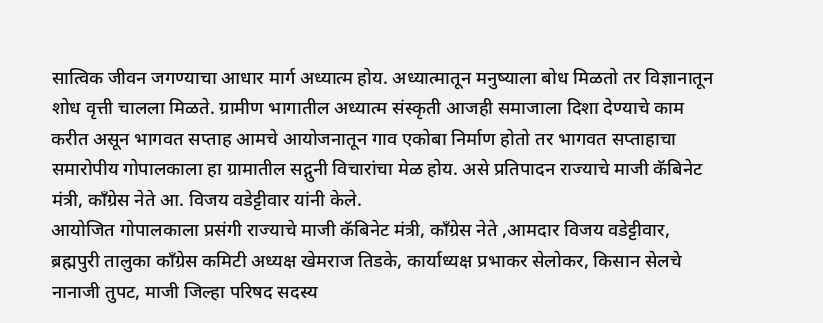सात्विक जीवन जगण्याचा आधार मार्ग अध्यात्म होय. अध्यात्मातून मनुष्याला बोध मिळतो तर विज्ञानातून शोध वृत्ती चालला मिळते. ग्रामीण भागातील अध्यात्म संस्कृती आजही समाजाला दिशा देण्याचे काम करीत असून भागवत सप्ताह आमचे आयोजनातून गाव एकोबा निर्माण होतो तर भागवत सप्ताहाचा समारोपीय गोपालकाला हा ग्रामातील सद्गुनी विचारांचा मेळ होय. असे प्रतिपादन राज्याचे माजी कॅबिनेट मंत्री, काँग्रेस नेते आ. विजय वडेट्टीवार यांनी केले.
आयोजित गोपालकाला प्रसंगी राज्याचे माजी कॅबिनेट मंत्री, काँग्रेस नेते ,आमदार विजय वडेट्टीवार, ब्रह्मपुरी तालुका काँग्रेस कमिटी अध्यक्ष खेमराज तिडके, कार्याध्यक्ष प्रभाकर सेलोकर, किसान सेलचे नानाजी तुपट, माजी जिल्हा परिषद सदस्य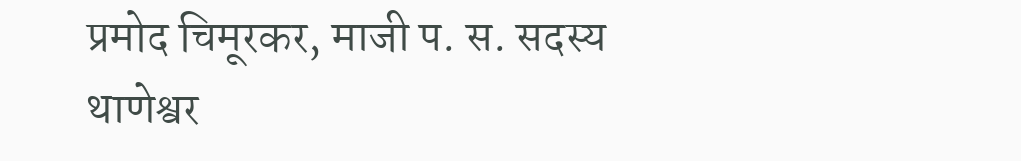प्रमोद चिमूरकर, माजी प. स. सदस्य थाणेश्वर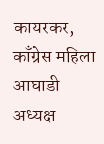कायरकर, काँग्रेस महिला आघाडी अध्यक्ष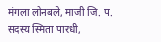मंगला लोनबले, माजी जि. प. सदस्य स्मिता पारधी,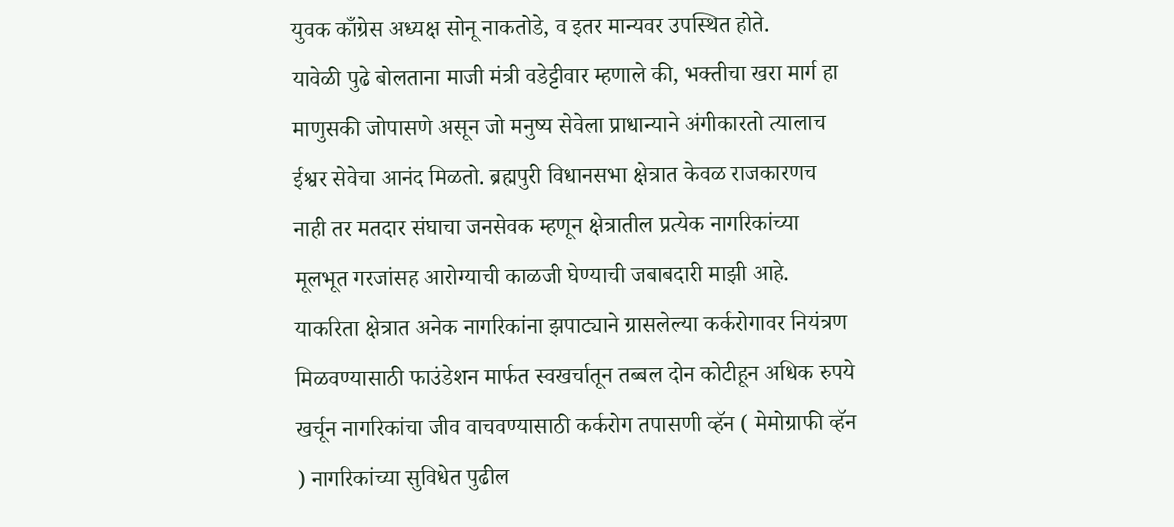युवक काँग्रेस अध्यक्ष सोनू नाकतोडे, व इतर मान्यवर उपस्थित होते.
यावेळी पुढे बोलताना माजी मंत्री वडेट्टीवार म्हणाले की, भक्तीचा खरा मार्ग हा माणुसकी जोपासणे असून जो मनुष्य सेवेला प्राधान्याने अंगीकारतो त्यालाच ईश्वर सेवेचा आनंद मिळतो. ब्रह्मपुरी विधानसभा क्षेत्रात केवळ राजकारणच नाही तर मतदार संघाचा जनसेवक म्हणून क्षेत्रातील प्रत्येक नागरिकांच्या मूलभूत गरजांसह आरोग्याची काळजी घेण्याची जबाबदारी माझी आहे. याकरिता क्षेत्रात अनेक नागरिकांना झपाट्याने ग्रासलेल्या कर्करोगावर नियंत्रण मिळवण्यासाठी फाउंडेशन मार्फत स्वखर्चातून तब्बल दोन कोटीहून अधिक रुपये खर्चून नागरिकांचा जीव वाचवण्यासाठी कर्करोग तपासणी व्हॅन ( मेमोग्राफी व्हॅन ) नागरिकांच्या सुविधेत पुढील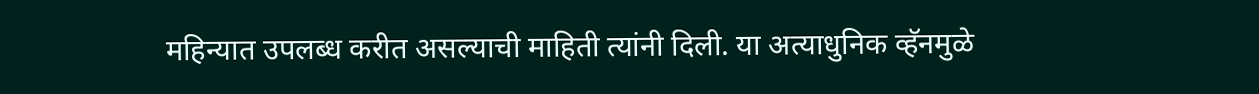महिन्यात उपलब्ध करीत असल्याची माहिती त्यांनी दिली. या अत्याधुनिक व्हॅनमुळे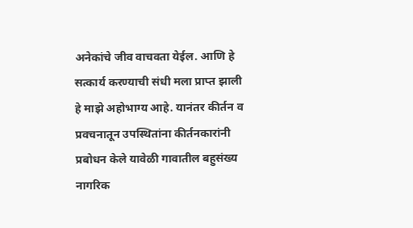अनेकांचे जीव वाचवता येईल. आणि हे सत्कार्य करण्याची संधी मला प्राप्त झाली हे माझे अहोभाग्य आहे. यानंतर कीर्तन व प्रवचनातून उपस्थितांना कीर्तनकारांनी प्रबोधन केले यावेळी गावातील बहुसंख्य नागरिक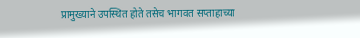प्रामुख्याने उपस्थित होते तसेच भागवत सप्ताहाच्या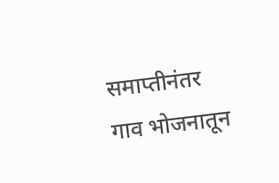समाप्तीनंतर गाव भोजनातून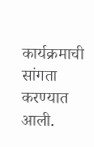कार्यक्रमाची सांगता करण्यात आली.